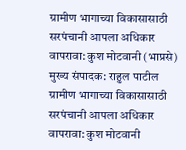ग्रामीण भागाच्या विकासासाठी सरपंचानी आपला अधिकार वापरावा: कुश मोटवानी (भाप्रसे)
मुख्य संपादक: राहुल पाटील
ग्रामीण भागाच्या विकासासाठी सरपंचानी आपला अधिकार वापरावा: कुश मोटवानी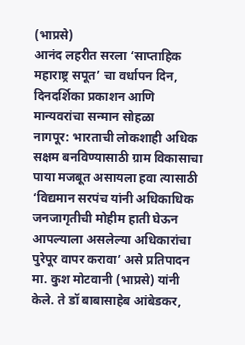(भाप्रसे)
आनंद लहरीत सरला ‘साप्ताहिक महाराष्ट्र सपूत’ चा वर्धापन दिन, दिनदर्शिका प्रकाशन आणि मान्यवरांचा सन्मान सोहळा
नागपूर: भारताची लोकशाही अधिक सक्षम बनविण्यासाठी ग्राम विकासाचा पाया मजबूत असायला हवा त्यासाठी ‘विद्यमान सरपंच यांनी अधिकाधिक जनजागृतीची मोहीम हाती घेऊन आपल्याला असलेल्या अधिकारांचा पुरेपूर वापर करावा’ असे प्रतिपादन मा. कुश मोटवानी (भाप्रसे) यांनी केले. ते डॉ बाबासाहेब आंबेडकर,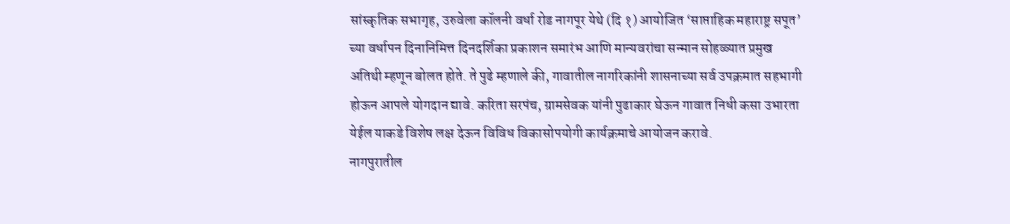सांस्कृतिक सभागृह, उरुवेला कॉलनी वर्धा रोड नागपूर येथे (दि १) आयोजित ‘साप्ताहिक महाराष्ट्र सपूत’ च्या वर्धापन दिनानिमित्त दिनदर्शिका प्रकाशन समारंभ आणि मान्यवरांचा सन्मान सोहळ्यात प्रमुख अतिथी म्हणून बोलत होते. ते पुढे म्हणाले की, गावातील नागरिकांनी शासनाच्या सर्व उपक्रमात सहभागी होऊन आपले योगदान द्यावे. करिता सरपंच, ग्रामसेवक यांनी पुढाकार घेऊन गावात निधी कसा उभारता येईल याकडे विशेष लक्ष देऊन विविध विकासोपयोगी कार्यक्रमाचे आयोजन करावे.
नागपुरातील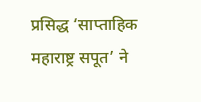प्रसिद्ध ‘साप्ताहिक महाराष्ट्र सपूत’ ने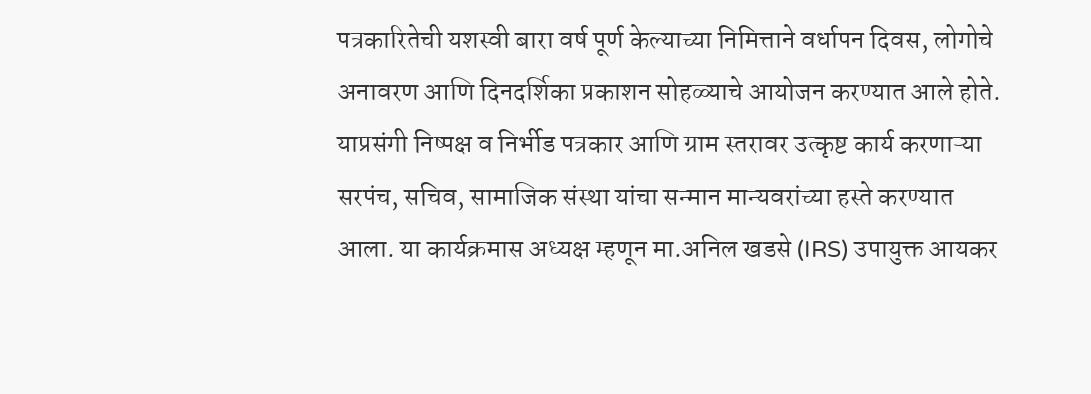पत्रकारितेची यशस्वी बारा वर्ष पूर्ण केल्याच्या निमित्ताने वर्धापन दिवस, लोगोचे अनावरण आणि दिनदर्शिका प्रकाशन सोहळ्याचे आयोजन करण्यात आले होते. याप्रसंगी निष्पक्ष व निर्भीड पत्रकार आणि ग्राम स्तरावर उत्कृष्ट कार्य करणाऱ्या सरपंच, सचिव, सामाजिक संस्था यांचा सन्मान मान्यवरांच्या हस्ते करण्यात आला. या कार्यक्रमास अध्यक्ष म्हणून मा.अनिल खडसे (IRS) उपायुक्त आयकर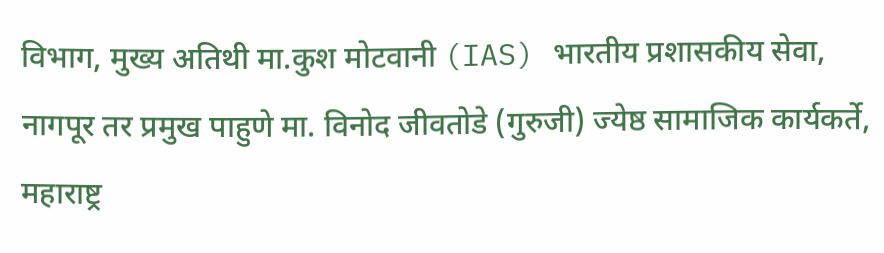विभाग, मुख्य अतिथी मा.कुश मोटवानी (IAS) भारतीय प्रशासकीय सेवा, नागपूर तर प्रमुख पाहुणे मा. विनोद जीवतोडे (गुरुजी) ज्येष्ठ सामाजिक कार्यकर्ते, महाराष्ट्र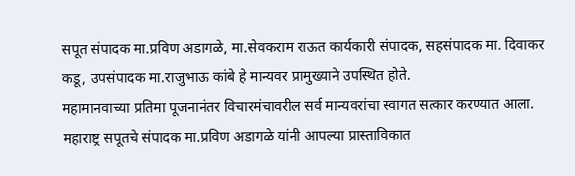सपूत संपादक मा.प्रविण अडागळे, मा.सेवकराम राऊत कार्यकारी संपादक, सहसंपादक मा. दिवाकर कडू, उपसंपादक मा.राजुभाऊ कांबे हे मान्यवर प्रामुख्याने उपस्थित होते.
महामानवाच्या प्रतिमा पूजनानंतर विचारमंचावरील सर्व मान्यवरांचा स्वागत सत्कार करण्यात आला. महाराष्ट्र सपूतचे संपादक मा.प्रविण अडागळे यांनी आपल्या प्रास्ताविकात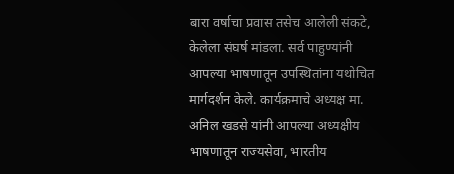बारा वर्षाचा प्रवास तसेच आलेली संकटे, केलेला संघर्ष मांडला. सर्व पाहुण्यांनी आपल्या भाषणातून उपस्थितांना यथोचित मार्गदर्शन केले. कार्यक्रमाचे अध्यक्ष मा. अनिल खडसे यांनी आपल्या अध्यक्षीय भाषणातून राज्यसेवा, भारतीय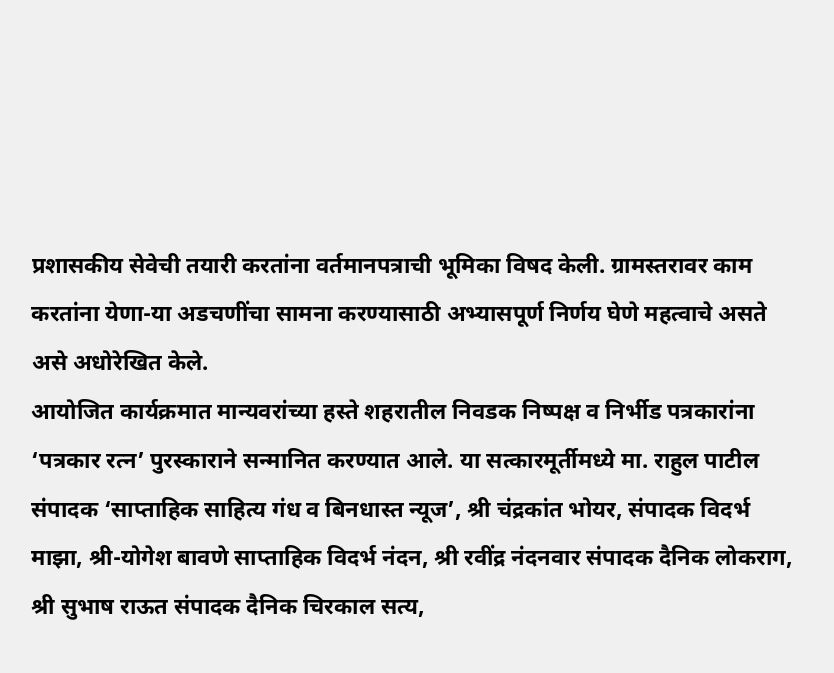प्रशासकीय सेवेची तयारी करतांना वर्तमानपत्राची भूमिका विषद केली. ग्रामस्तरावर काम करतांना येणा-या अडचणींचा सामना करण्यासाठी अभ्यासपूर्ण निर्णय घेणे महत्वाचे असते असे अधोरेखित केले.
आयोजित कार्यक्रमात मान्यवरांच्या हस्ते शहरातील निवडक निष्पक्ष व निर्भीड पत्रकारांना ‘पत्रकार रत्न’ पुरस्काराने सन्मानित करण्यात आले. या सत्कारमूर्तीमध्ये मा. राहुल पाटील संपादक ‘साप्ताहिक साहित्य गंध व बिनधास्त न्यूज’, श्री चंद्रकांत भोयर, संपादक विदर्भ माझा, श्री-योगेश बावणे साप्ताहिक विदर्भ नंदन, श्री रवींद्र नंदनवार संपादक दैनिक लोकराग, श्री सुभाष राऊत संपादक दैनिक चिरकाल सत्य,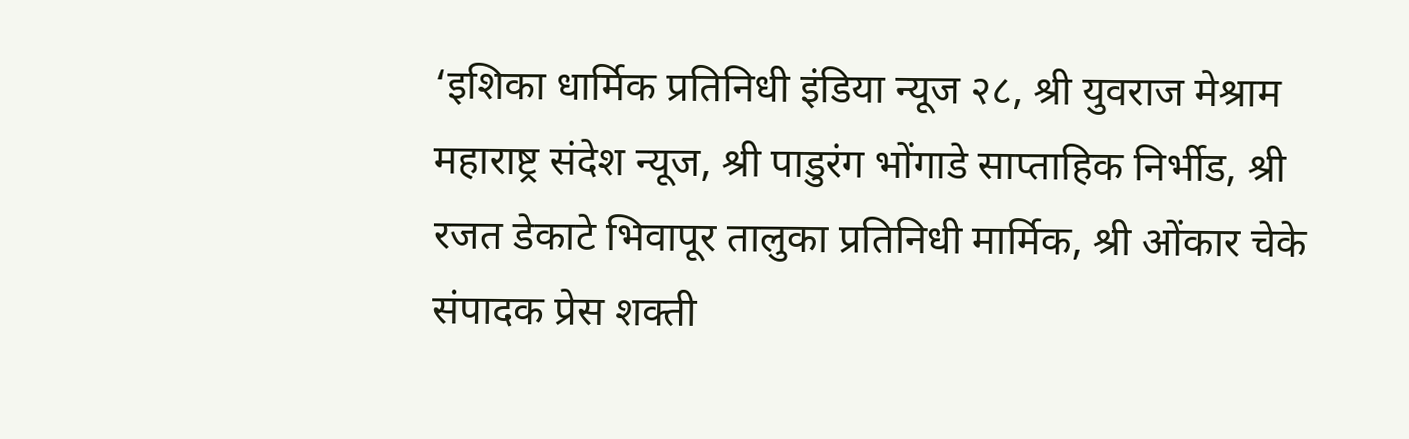‘इशिका धार्मिक प्रतिनिधी इंडिया न्यूज २८, श्री युवराज मेश्राम महाराष्ट्र संदेश न्यूज, श्री पाडुरंग भोंगाडे साप्ताहिक निर्भीड, श्री रजत डेकाटे भिवापूर तालुका प्रतिनिधी मार्मिक, श्री ओंकार चेके संपादक प्रेस शक्ती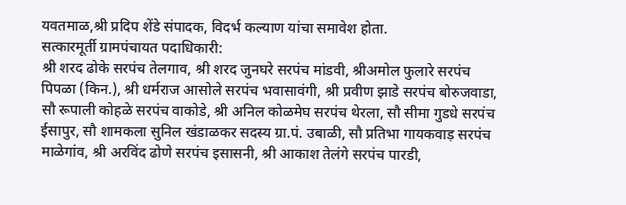यवतमाळ,श्री प्रदिप शेंडे संपादक, विदर्भ कल्याण यांचा समावेश होता.
सत्कारमूर्ती ग्रामपंचायत पदाधिकारी:
श्री शरद ढोके सरपंच तेलगाव, श्री शरद जुनघरे सरपंच मांडवी, श्रीअमोल फुलारे सरपंच पिपळा (किन.), श्री धर्मराज आसोले सरपंच भवासावंगी, श्री प्रवीण झाडे सरपंच बोरुजवाडा, सौ रूपाली कोहळे सरपंच वाकोडे, श्री अनिल कोळमेघ सरपंच थेरला, सौ सीमा गुडधे सरपंच ईसापुर, सौ शामकला सुनिल खंडाळकर सदस्य ग्रा.पं. उबाळी, सौ प्रतिभा गायकवाड़ सरपंच माळेगांव, श्री अरविंद ढोणे सरपंच इसासनी, श्री आकाश तेलंगे सरपंच पारडी,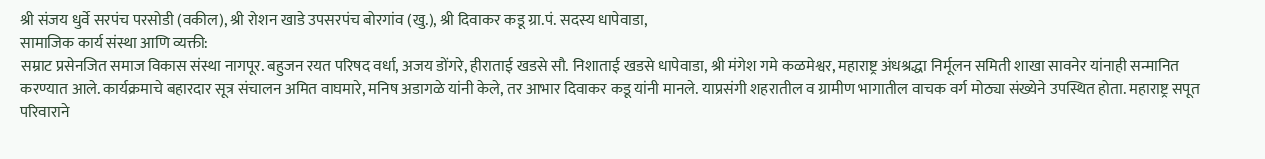श्री संजय धुर्वे सरपंच परसोडी (वकील), श्री रोशन खाडे उपसरपंच बोरगांव (खु.), श्री दिवाकर कडू ग्रा.पं. सदस्य धापेवाडा,
सामाजिक कार्य संस्था आणि व्यक्ती:
सम्राट प्रसेनजित समाज विकास संस्था नागपूर. बहुजन रयत परिषद वर्धा, अजय डोंगरे, हीराताई खडसे सौ. निशाताई खडसे धापेवाडा, श्री मंगेश गमे कळमेश्वर, महाराष्ट्र अंधश्रद्धा निर्मूलन समिती शाखा सावनेर यांनाही सन्मानित करण्यात आले. कार्यक्रमाचे बहारदार सूत्र संचालन अमित वाघमारे, मनिष अडागळे यांनी केले, तर आभार दिवाकर कडू यांनी मानले. याप्रसंगी शहरातील व ग्रामीण भागातील वाचक वर्ग मोठ्या संख्येने उपस्थित होता. महाराष्ट्र सपूत परिवाराने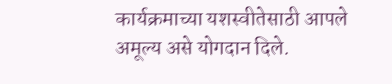कार्यक्रमाच्या यशस्वीतेसाठी आपले अमूल्य असे योगदान दिले.